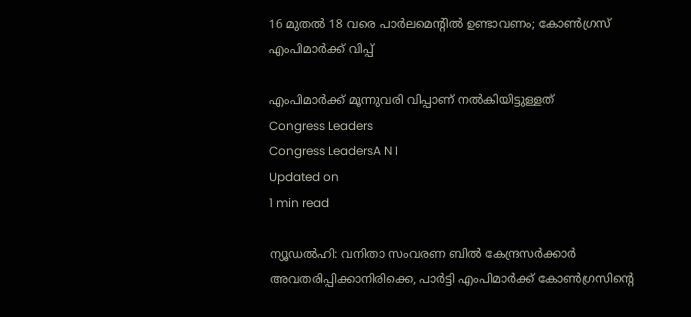16 മുതല്‍ 18 വരെ പാര്‍ലമെന്റില്‍ ഉണ്ടാവണം; കോണ്‍ഗ്രസ് എംപിമാര്‍ക്ക് വിപ്പ്

എംപിമാര്‍ക്ക് മൂന്നുവരി വിപ്പാണ് നല്‍കിയിട്ടുള്ളത്
Congress Leaders
Congress LeadersA N I
Updated on
1 min read

ന്യൂഡല്‍ഹി: വനിതാ സംവരണ ബില്‍ കേന്ദ്രസര്‍ക്കാര്‍ അവതരിപ്പിക്കാനിരിക്കെ, പാര്‍ട്ടി എംപിമാര്‍ക്ക് കോണ്‍ഗ്രസിന്റെ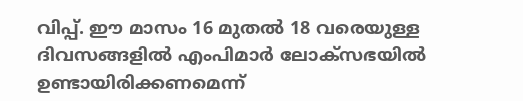വിപ്പ്. ഈ മാസം 16 മുതല്‍ 18 വരെയുള്ള ദിവസങ്ങളില്‍ എംപിമാര്‍ ലോക്‌സഭയില്‍ ഉണ്ടായിരിക്കണമെന്ന്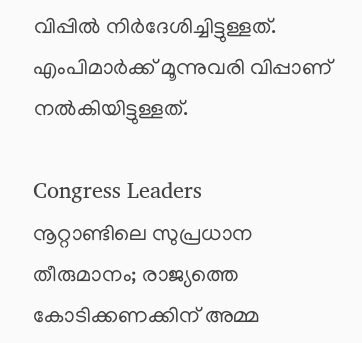വിപ്പില്‍ നിര്‍ദേശിച്ചിട്ടുള്ളത്. എംപിമാര്‍ക്ക് മൂന്നുവരി വിപ്പാണ് നല്‍കിയിട്ടുള്ളത്.

Congress Leaders
നൂറ്റാണ്ടിലെ സുപ്രധാന തീരുമാനം; രാജ്യത്തെ കോടിക്കണക്കിന് അമ്മ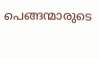പെങ്ങന്മാരുടെ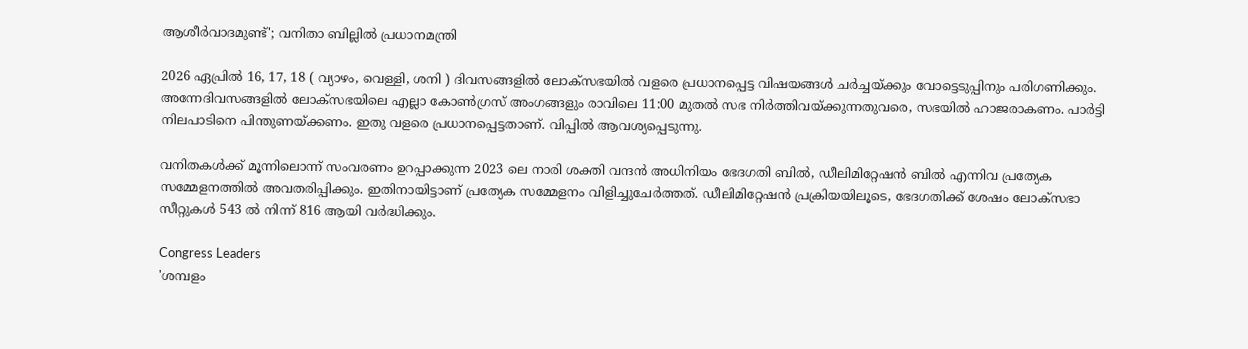ആശീര്‍വാദമുണ്ട്'; വനിതാ ബില്ലില്‍ പ്രധാനമന്ത്രി

2026 ഏപ്രില്‍ 16, 17, 18 ( വ്യാഴം, വെള്ളി, ശനി ) ദിവസങ്ങളില്‍ ലോക്സഭയില്‍ വളരെ പ്രധാനപ്പെട്ട വിഷയങ്ങള്‍ ചര്‍ച്ചയ്ക്കും വോട്ടെടുപ്പിനും പരിഗണിക്കും. അന്നേദിവസങ്ങളില്‍ ലോക്സഭയിലെ എല്ലാ കോണ്‍ഗ്രസ് അംഗങ്ങളും രാവിലെ 11:00 മുതല്‍ സഭ നിര്‍ത്തിവയ്ക്കുന്നതുവരെ, സഭയില്‍ ഹാജരാകണം. പാര്‍ട്ടി നിലപാടിനെ പിന്തുണയ്ക്കണം. ഇതു വളരെ പ്രധാനപ്പെട്ടതാണ്. വിപ്പില്‍ ആവശ്യപ്പെടുന്നു.

വനിതകള്‍ക്ക് മൂന്നിലൊന്ന് സംവരണം ഉറപ്പാക്കുന്ന 2023 ലെ നാരി ശക്തി വന്ദന്‍ അധിനിയം ഭേദഗതി ബില്‍, ഡീലിമിറ്റേഷന്‍ ബില്‍ എന്നിവ പ്രത്യേക സമ്മേളനത്തില്‍ അവതരിപ്പിക്കും. ഇതിനായിട്ടാണ് പ്രത്യേക സമ്മേളനം വിളിച്ചുചേര്‍ത്തത്. ഡീലിമിറ്റേഷന്‍ പ്രക്രിയയിലൂടെ, ഭേദഗതിക്ക് ശേഷം ലോക്സഭാ സീറ്റുകള്‍ 543 ല്‍ നിന്ന് 816 ആയി വര്‍ദ്ധിക്കും.

Congress Leaders
'ശമ്പളം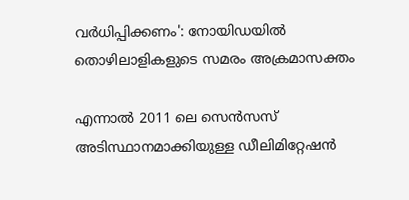വര്‍ധിപ്പിക്കണം': നോയിഡയില്‍ തൊഴിലാളികളുടെ സമരം അക്രമാസക്തം

എന്നാല്‍ 2011 ലെ സെന്‍സസ് അടിസ്ഥാനമാക്കിയുള്ള ഡീലിമിറ്റേഷന്‍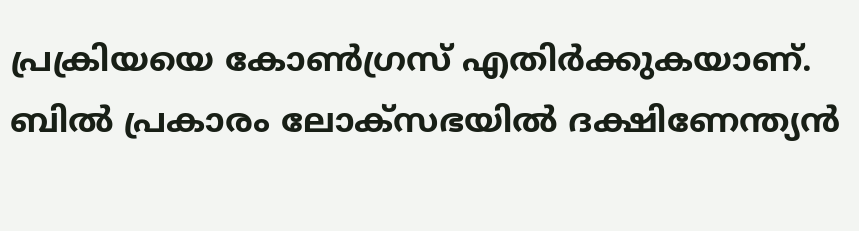പ്രക്രിയയെ കോണ്‍ഗ്രസ് എതിര്‍ക്കുകയാണ്. ബില്‍ പ്രകാരം ലോക്‌സഭയില്‍ ദക്ഷിണേന്ത്യന്‍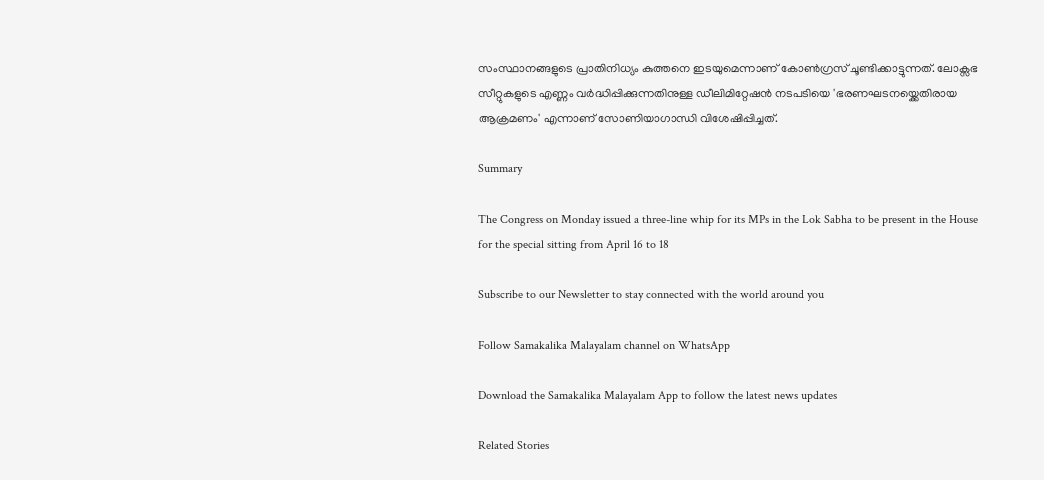സംസ്ഥാനങ്ങളുടെ പ്രാതിനിധ്യം കുത്തനെ ഇടയുമെന്നാണ് കോണ്‍ഗ്രസ് ചൂണ്ടിക്കാട്ടുന്നത്. ലോക്സഭ സീറ്റുകളുടെ എണ്ണം വര്‍ദ്ധിപ്പിക്കുന്നതിനുള്ള ഡീലിമിറ്റേഷന്‍ നടപടിയെ 'ഭരണഘടനയ്ക്കെതിരായ ആക്രമണം' എന്നാണ് സോണിയാഗാന്ധി വിശേഷിപ്പിച്ചത്.

Summary

The Congress on Monday issued a three-line whip for its MPs in the Lok Sabha to be present in the House for the special sitting from April 16 to 18

Subscribe to our Newsletter to stay connected with the world around you

Follow Samakalika Malayalam channel on WhatsApp

Download the Samakalika Malayalam App to follow the latest news updates

Related Stories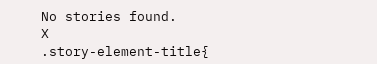No stories found.
X
.story-element-title{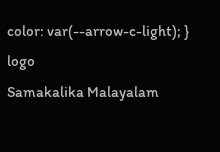color: var(--arrow-c-light); }
logo
Samakalika Malayalam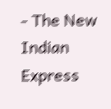- The New Indian Express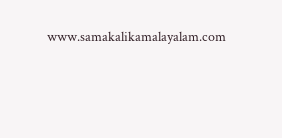www.samakalikamalayalam.com